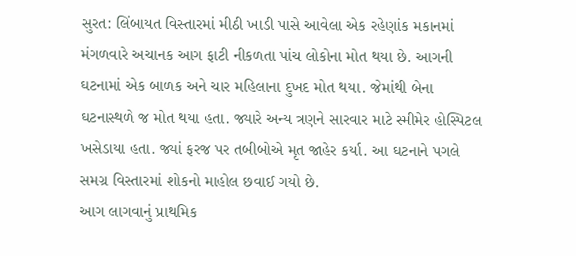સુરત: લિંબાયત વિસ્તારમાં મીઠી ખાડી પાસે આવેલા એક રહેણાંક મકાનમાં મંગળવારે અચાનક આગ ફાટી નીકળતા પાંચ લોકોના મોત થયા છે. આગની ઘટનામાં એક બાળક અને ચાર મહિલાના દુખદ મોત થયા. જેમાંથી બેના ઘટનાસ્થળે જ મોત થયા હતા. જ્યારે અન્ય ત્રણને સારવાર માટે સ્મીમેર હોસ્પિટલ ખસેડાયા હતા. જ્યાં ફરજ પર તબીબોએ મૃત જાહેર કર્યા. આ ઘટનાને પગલે સમગ્ર વિસ્તારમાં શોકનો માહોલ છવાઈ ગયો છે.
આગ લાગવાનું પ્રાથમિક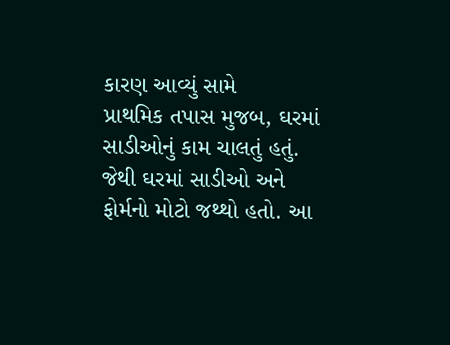કારણ આવ્યું સામે
પ્રાથમિક તપાસ મુજબ, ઘરમાં સાડીઓનું કામ ચાલતું હતું. જેથી ઘરમાં સાડીઓ અને ફોર્મનો મોટો જથ્થો હતો. આ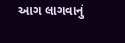આગ લાગવાનું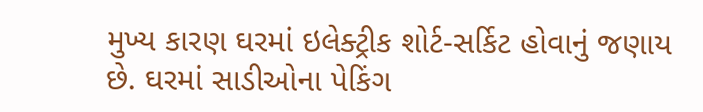મુખ્ય કારણ ઘરમાં ઇલેક્ટ્રીક શોર્ટ-સર્કિટ હોવાનું જણાય છે. ઘરમાં સાડીઓના પેકિંગ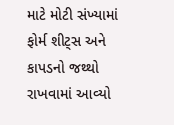માટે મોટી સંખ્યામાં ફોર્મ શીટ્સ અને કાપડનો જથ્થો રાખવામાં આવ્યો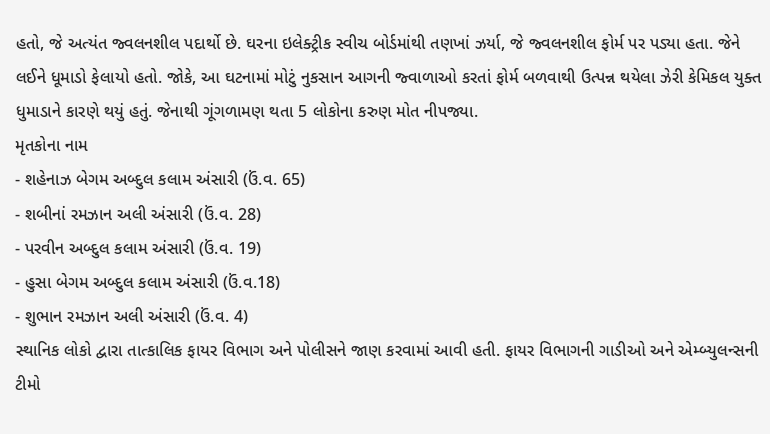હતો, જે અત્યંત જ્વલનશીલ પદાર્થો છે. ઘરના ઇલેક્ટ્રીક સ્વીચ બોર્ડમાંથી તણખાં ઝર્યા, જે જ્વલનશીલ ફોર્મ પર પડ્યા હતા. જેને લઈને ધૂમાડો ફેલાયો હતો. જોકે, આ ઘટનામાં મોટું નુકસાન આગની જ્વાળાઓ કરતાં ફોર્મ બળવાથી ઉત્પન્ન થયેલા ઝેરી કેમિકલ યુક્ત ધુમાડાને કારણે થયું હતું. જેનાથી ગૂંગળામણ થતા 5 લોકોના કરુણ મોત નીપજ્યા.
મૃતકોના નામ
- શહેનાઝ બેગમ અબ્દુલ કલામ અંસારી (ઉં.વ. 65)
- શબીનાં રમઝાન અલી અંસારી (ઉં.વ. 28)
- પરવીન અબ્દુલ કલામ અંસારી (ઉં.વ. 19)
- હુસા બેગમ અબ્દુલ કલામ અંસારી (ઉં.વ.18)
- શુભાન રમઝાન અલી અંસારી (ઉં.વ. 4)
સ્થાનિક લોકો દ્વારા તાત્કાલિક ફાયર વિભાગ અને પોલીસને જાણ કરવામાં આવી હતી. ફાયર વિભાગની ગાડીઓ અને એમ્બ્યુલન્સની ટીમો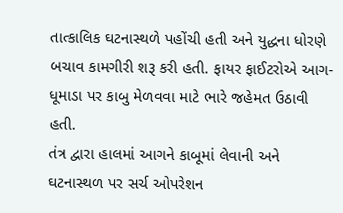તાત્કાલિક ઘટનાસ્થળે પહોંચી હતી અને યુદ્ધના ધોરણે બચાવ કામગીરી શરૂ કરી હતી. ફાયર ફાઈટરોએ આગ-ધૂમાડા પર કાબુ મેળવવા માટે ભારે જહેમત ઉઠાવી હતી.
તંત્ર દ્વારા હાલમાં આગને કાબૂમાં લેવાની અને ઘટનાસ્થળ પર સર્ચ ઓપરેશન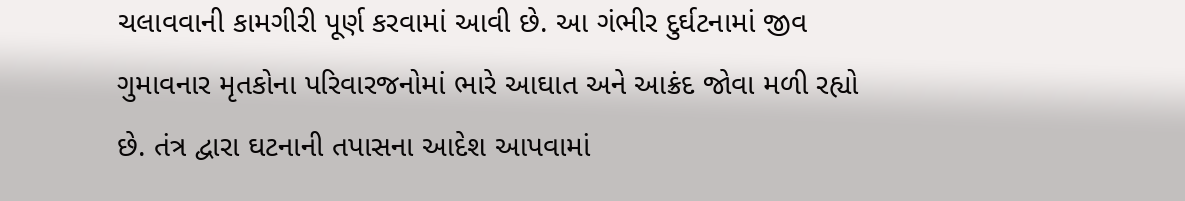ચલાવવાની કામગીરી પૂર્ણ કરવામાં આવી છે. આ ગંભીર દુર્ઘટનામાં જીવ ગુમાવનાર મૃતકોના પરિવારજનોમાં ભારે આઘાત અને આક્રંદ જોવા મળી રહ્યો છે. તંત્ર દ્વારા ઘટનાની તપાસના આદેશ આપવામાં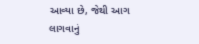આવ્યા છે, જેથી આગ લાગવાનું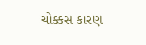ચોક્કસ કારણ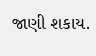જાણી શકાય.